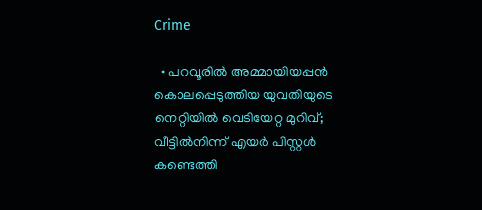Crime

  • പറവൂരില്‍ അമ്മായിയപ്പന്‍ കൊലപ്പെടുത്തിയ യുവതിയുടെ നെറ്റിയില്‍ വെടിയേറ്റ മുറിവ്; വീട്ടില്‍നിന്ന് എയര്‍ പിസ്റ്റള്‍ കണ്ടെത്തി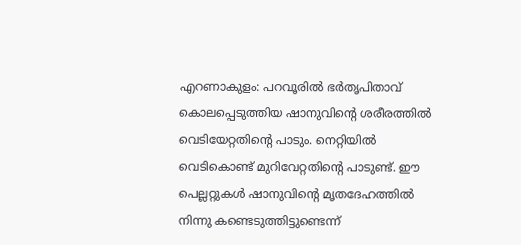എറണാകുളം: പറവൂരില്‍ ഭര്‍തൃപിതാവ് കൊലപ്പെടുത്തിയ ഷാനുവിന്റെ ശരീരത്തില്‍ വെടിയേറ്റതിന്റെ പാടും. നെറ്റിയില്‍ വെടികൊണ്ട് മുറിവേറ്റതിന്റെ പാടുണ്ട്. ഈ പെല്ലറ്റുകള്‍ ഷാനുവിന്റെ മൃതദേഹത്തില്‍ നിന്നു കണ്ടെടുത്തിട്ടുണ്ടെന്ന്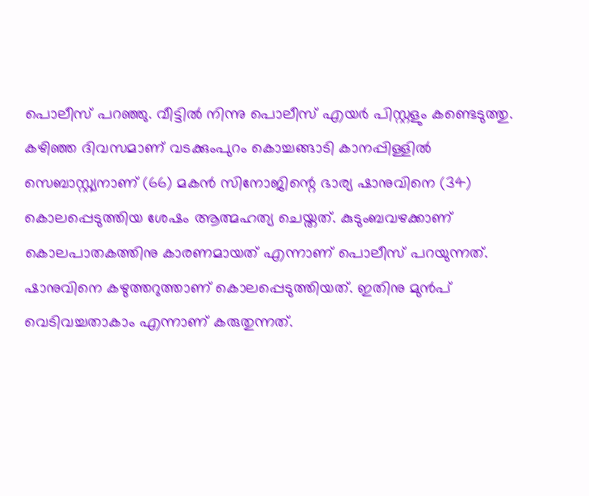പൊലീസ് പറഞ്ഞു. വീട്ടില്‍ നിന്നു പൊലീസ് എയര്‍ പിസ്റ്റളും കണ്ടെടുത്തു. കഴിഞ്ഞ ദിവസമാണ് വടക്കുംപുറം കൊച്ചങ്ങാടി കാനപ്പിള്ളില്‍ സെബാസ്റ്റ്യനാണ് (66) മകന്‍ സിനോജിന്റെ ഭാര്യ ഷാനുവിനെ (34) കൊലപ്പെടുത്തിയ ശേഷം ആത്മഹത്യ ചെയ്തത്. കുടുംബവഴക്കാണ് കൊലപാതകത്തിനു കാരണമായത് എന്നാണ് പൊലീസ് പറയുന്നത്. ഷാനുവിനെ കഴുത്തറുത്താണ് കൊലപ്പെടുത്തിയത്. ഇതിനു മുന്‍പ് വെടിവച്ചതാകാം എന്നാണ് കരുതുന്നത്.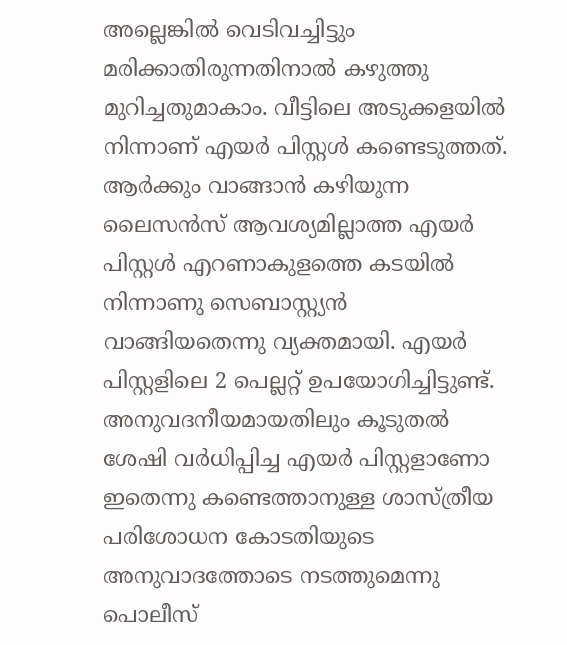അല്ലെങ്കില്‍ വെടിവച്ചിട്ടും മരിക്കാതിരുന്നതിനാല്‍ കഴുത്തു മുറിച്ചതുമാകാം. വീട്ടിലെ അടുക്കളയില്‍ നിന്നാണ് എയര്‍ പിസ്റ്റള്‍ കണ്ടെടുത്തത്. ആര്‍ക്കും വാങ്ങാന്‍ കഴിയുന്ന ലൈസന്‍സ് ആവശ്യമില്ലാത്ത എയര്‍ പിസ്റ്റള്‍ എറണാകുളത്തെ കടയില്‍ നിന്നാണു സെബാസ്റ്റ്യന്‍ വാങ്ങിയതെന്നു വ്യക്തമായി. എയര്‍ പിസ്റ്റളിലെ 2 പെല്ലറ്റ് ഉപയോഗിച്ചിട്ടുണ്ട്. അനുവദനീയമായതിലും കൂടുതല്‍ ശേഷി വര്‍ധിപ്പിച്ച എയര്‍ പിസ്റ്റളാണോ ഇതെന്നു കണ്ടെത്താനുള്ള ശാസ്ത്രീയ പരിശോധന കോടതിയുടെ അനുവാദത്തോടെ നടത്തുമെന്നു പൊലീസ്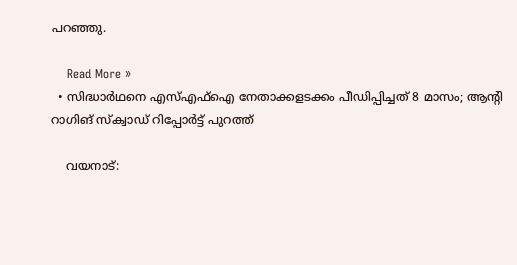പറഞ്ഞു.

    Read More »
  • സിദ്ധാര്‍ഥനെ എസ്എഫ്‌ഐ നേതാക്കളടക്കം പീഡിപ്പിച്ചത് 8 മാസം; ആന്റി റാഗിങ് സ്‌ക്വാഡ് റിപ്പോര്‍ട്ട് പുറത്ത്

    വയനാട്: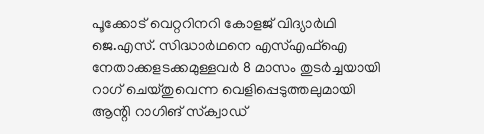പൂക്കോട് വെറ്ററിനറി കോളജ് വിദ്യാര്‍ഥി ജെ.എസ്. സിദ്ധാര്‍ഥനെ എസ്എഫ്‌ഐ നേതാക്കളടക്കമുള്ളവര്‍ 8 മാസം തുടര്‍ച്ചയായി റാഗ് ചെയ്തുവെന്ന വെളിപ്പെടുത്തലുമായി ആന്റി റാഗിങ് സ്‌ക്വാഡ്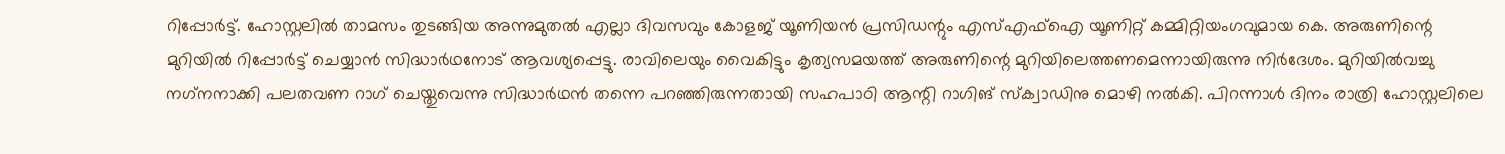റിപ്പോര്‍ട്ട്. ഹോസ്റ്റലില്‍ താമസം തുടങ്ങിയ അന്നുമുതല്‍ എല്ലാ ദിവസവും കോളജ് യൂണിയന്‍ പ്രസിഡന്റും എസ്എഫ്‌ഐ യൂണിറ്റ് കമ്മിറ്റിയംഗവുമായ കെ. അരുണിന്റെ മുറിയില്‍ റിപ്പോര്‍ട്ട് ചെയ്യാന്‍ സിദ്ധാര്‍ഥനോട് ആവശ്യപ്പെട്ടു. രാവിലെയും വൈകിട്ടും കൃത്യസമയത്ത് അരുണിന്റെ മുറിയിലെത്തണമെന്നായിരുന്നു നിര്‍ദേശം. മുറിയില്‍വച്ചു നഗ്‌നനാക്കി പലതവണ റാഗ് ചെയ്തുവെന്നു സിദ്ധാര്‍ഥന്‍ തന്നെ പറഞ്ഞിരുന്നതായി സഹപാഠി ആന്റി റാഗിങ് സ്‌ക്വാഡിനു മൊഴി നല്‍കി. പിറന്നാള്‍ ദിനം രാത്രി ഹോസ്റ്റലിലെ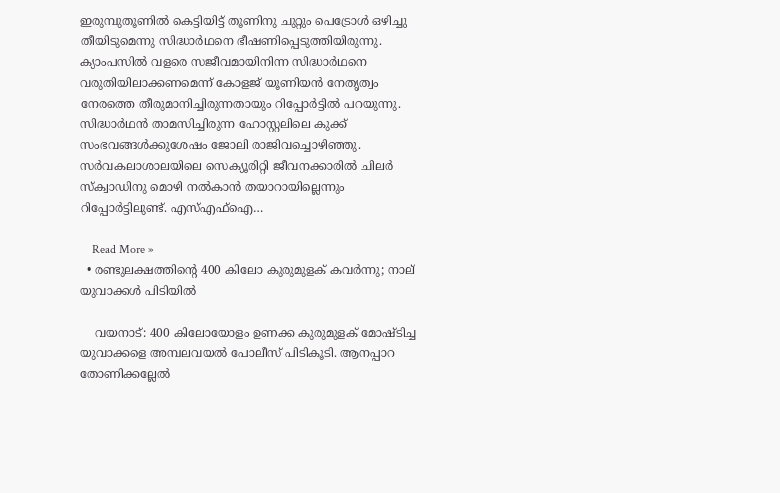ഇരുമ്പുതൂണില്‍ കെട്ടിയിട്ട് തൂണിനു ചുറ്റും പെട്രോള്‍ ഒഴിച്ചു തീയിടുമെന്നു സിദ്ധാര്‍ഥനെ ഭീഷണിപ്പെടുത്തിയിരുന്നു. ക്യാംപസില്‍ വളരെ സജീവമായിനിന്ന സിദ്ധാര്‍ഥനെ വരുതിയിലാക്കണമെന്ന് കോളജ് യൂണിയന്‍ നേതൃത്വം നേരത്തെ തീരുമാനിച്ചിരുന്നതായും റിപ്പോര്‍ട്ടില്‍ പറയുന്നു. സിദ്ധാര്‍ഥന്‍ താമസിച്ചിരുന്ന ഹോസ്റ്റലിലെ കുക്ക് സംഭവങ്ങള്‍ക്കുശേഷം ജോലി രാജിവച്ചൊഴിഞ്ഞു. സര്‍വകലാശാലയിലെ സെക്യൂരിറ്റി ജീവനക്കാരില്‍ ചിലര്‍ സ്‌ക്വാഡിനു മൊഴി നല്‍കാന്‍ തയാറായില്ലെന്നും റിപ്പോര്‍ട്ടിലുണ്ട്. എസ്എഫ്‌ഐ…

    Read More »
  • രണ്ടുലക്ഷത്തിന്റെ 400 കിലോ കുരുമുളക് കവര്‍ന്നു; നാല് യുവാക്കള്‍ പിടിയില്‍

    വയനാട്: 400 കിലോയോളം ഉണക്ക കുരുമുളക് മോഷ്ടിച്ച യുവാക്കളെ അമ്പലവയല്‍ പോലീസ് പിടികൂടി. ആനപ്പാറ തോണിക്കല്ലേല്‍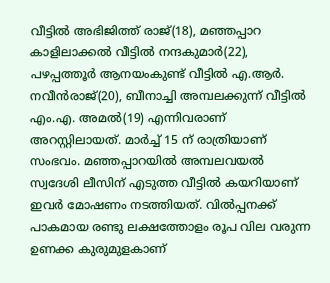വീട്ടില്‍ അഭിജിത്ത് രാജ്(18), മഞ്ഞപ്പാറ കാളിലാക്കല്‍ വീട്ടില്‍ നന്ദകുമാര്‍(22), പഴപ്പത്തൂര്‍ ആനയംകുണ്ട് വീട്ടില്‍ എ.ആര്‍. നവീന്‍രാജ്(20), ബീനാച്ചി അമ്പലക്കുന്ന് വീട്ടില്‍ എം.എ. അമല്‍(19) എന്നിവരാണ് അറസ്റ്റിലായത്. മാര്‍ച്ച് 15 ന് രാത്രിയാണ് സംഭവം. മഞ്ഞപ്പാറയില്‍ അമ്പലവയല്‍ സ്വദേശി ലീസിന് എടുത്ത വീട്ടില്‍ കയറിയാണ് ഇവര്‍ മോഷണം നടത്തിയത്. വില്‍പ്പനക്ക് പാകമായ രണ്ടു ലക്ഷത്തോളം രൂപ വില വരുന്ന ഉണക്ക കുരുമുളകാണ്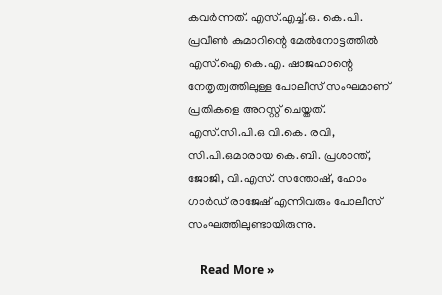കവര്‍ന്നത്. എസ്.എച്ച്.ഒ. കെ.പി. പ്രവീണ്‍ കുമാറിന്റെ മേല്‍നോട്ടത്തില്‍ എസ്.ഐ കെ.എ. ഷാജഹാന്റെ നേതൃത്വത്തിലുള്ള പോലീസ് സംഘമാണ് പ്രതികളെ അറസ്റ്റ് ചെയ്തത്. എസ്.സി.പി.ഒ വി.കെ. രവി, സി.പി.ഒമാരായ കെ.ബി. പ്രശാന്ത്, ജോജി, വി.എസ്. സന്തോഷ്, ഹോം ഗാര്‍ഡ് രാജേഷ് എന്നിവരും പോലീസ് സംഘത്തിലുണ്ടായിരുന്നു.

    Read More »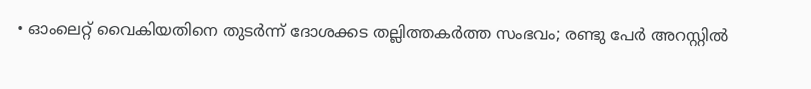• ഓംലെറ്റ് വൈകിയതിനെ തുടര്‍ന്ന് ദോശക്കട തല്ലിത്തകര്‍ത്ത സംഭവം; രണ്ടു പേര്‍ അറസ്റ്റില്‍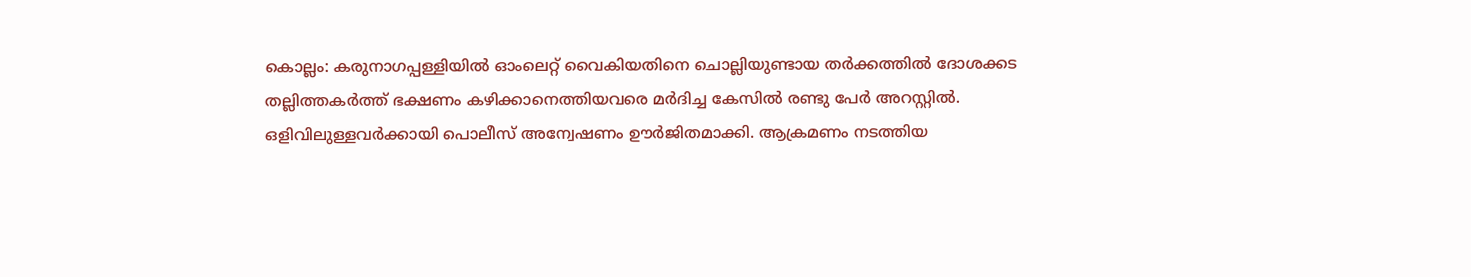കൊല്ലം: കരുനാഗപ്പള്ളിയില്‍ ഓംലെറ്റ് വൈകിയതിനെ ചൊല്ലിയുണ്ടായ തര്‍ക്കത്തില്‍ ദോശക്കട തല്ലിത്തകര്‍ത്ത് ഭക്ഷണം കഴിക്കാനെത്തിയവരെ മര്‍ദിച്ച കേസില്‍ രണ്ടു പേര്‍ അറസ്റ്റില്‍. ഒളിവിലുള്ളവര്‍ക്കായി പൊലീസ് അന്വേഷണം ഊര്‍ജിതമാക്കി. ആക്രമണം നടത്തിയ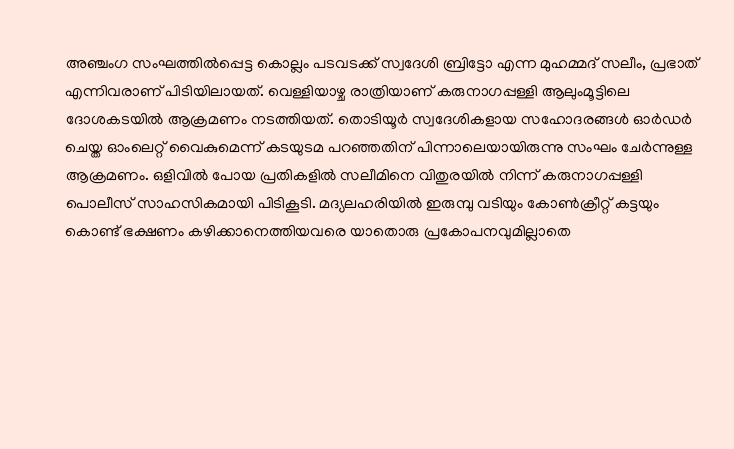അഞ്ചംഗ സംഘത്തില്‍പ്പെട്ട കൊല്ലം പടവടക്ക് സ്വദേശി ബ്രിട്ടോ എന്ന മുഹമ്മദ് സലീം, പ്രഭാത് എന്നിവരാണ് പിടിയിലായത്. വെള്ളിയാഴ്ച രാത്രിയാണ് കരുനാഗപ്പള്ളി ആലുംമൂട്ടിലെ ദോശകടയില്‍ ആക്രമണം നടത്തിയത്. തൊടിയൂര്‍ സ്വദേശികളായ സഹോദരങ്ങള്‍ ഓര്‍ഡര്‍ ചെയ്ത ഓംലെറ്റ് വൈകുമെന്ന് കടയുടമ പറഞ്ഞതിന് പിന്നാലെയായിരുന്നു സംഘം ചേര്‍ന്നുള്ള ആക്രമണം. ഒളിവില്‍ പോയ പ്രതികളില്‍ സലീമിനെ വിതുരയില്‍ നിന്ന് കരുനാഗപ്പള്ളി പൊലീസ് സാഹസികമായി പിടികൂടി. മദ്യലഹരിയില്‍ ഇരുമ്പു വടിയും കോണ്‍ക്രീറ്റ് കട്ടയും കൊണ്ട് ഭക്ഷണം കഴിക്കാനെത്തിയവരെ യാതൊരു പ്രകോപനവുമില്ലാതെ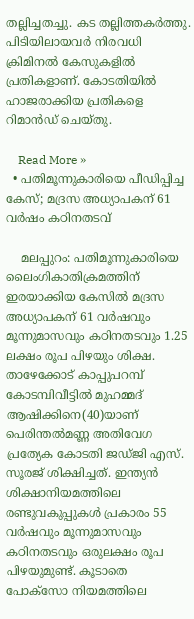തല്ലിച്ചതച്ചു. കട തല്ലിത്തകര്‍ത്തു. പിടിയിലായവര്‍ നിരവധി ക്രിമിനല്‍ കേസുകളില്‍ പ്രതികളാണ്. കോടതിയില്‍ ഹാജരാക്കിയ പ്രതികളെ റിമാന്‍ഡ് ചെയ്തു.

    Read More »
  • പതിമൂന്നുകാരിയെ പീഡിപ്പിച്ച കേസ്; മദ്രസ അധ്യാപകന് 61 വര്‍ഷം കഠിനതടവ്

    മലപ്പുറം: പതിമൂന്നുകാരിയെ ലൈംഗികാതിക്രമത്തിന് ഇരയാക്കിയ കേസില്‍ മദ്രസ അധ്യാപകന് 61 വര്‍ഷവും മൂന്നുമാസവും കഠിനതടവും 1.25 ലക്ഷം രൂപ പിഴയും ശിക്ഷ. താഴേക്കോട് കാപ്പുപറമ്പ് കോടമ്പിവീട്ടില്‍ മുഹമ്മദ് ആഷിക്കിനെ(40)യാണ് പെരിന്തല്‍മണ്ണ അതിവേഗ പ്രത്യേക കോടതി ജഡ്ജി എസ്. സൂരജ് ശിക്ഷിച്ചത്. ഇന്ത്യന്‍ ശിക്ഷാനിയമത്തിലെ രണ്ടുവകുപ്പുകള്‍ പ്രകാരം 55 വര്‍ഷവും മൂന്നുമാസവും കഠിനതടവും ഒരുലക്ഷം രൂപ പിഴയുമുണ്ട്. കൂടാതെ പോക്‌സോ നിയമത്തിലെ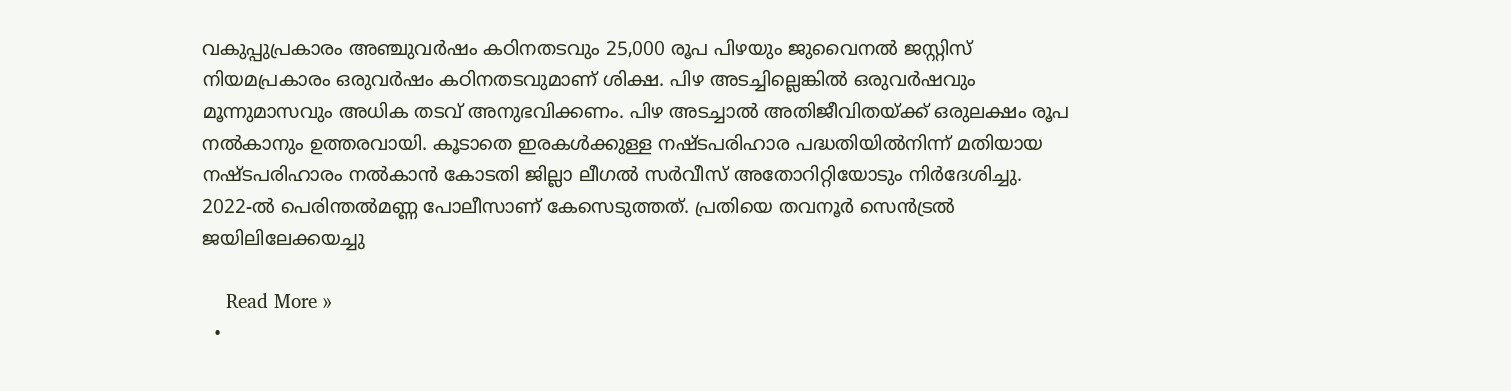വകുപ്പുപ്രകാരം അഞ്ചുവര്‍ഷം കഠിനതടവും 25,000 രൂപ പിഴയും ജുവൈനല്‍ ജസ്റ്റിസ് നിയമപ്രകാരം ഒരുവര്‍ഷം കഠിനതടവുമാണ് ശിക്ഷ. പിഴ അടച്ചില്ലെങ്കില്‍ ഒരുവര്‍ഷവും മൂന്നുമാസവും അധിക തടവ് അനുഭവിക്കണം. പിഴ അടച്ചാല്‍ അതിജീവിതയ്ക്ക് ഒരുലക്ഷം രൂപ നല്‍കാനും ഉത്തരവായി. കൂടാതെ ഇരകള്‍ക്കുള്ള നഷ്ടപരിഹാര പദ്ധതിയില്‍നിന്ന് മതിയായ നഷ്ടപരിഹാരം നല്‍കാന്‍ കോടതി ജില്ലാ ലീഗല്‍ സര്‍വീസ് അതോറിറ്റിയോടും നിര്‍ദേശിച്ചു. 2022-ല്‍ പെരിന്തല്‍മണ്ണ പോലീസാണ് കേസെടുത്തത്. പ്രതിയെ തവനൂര്‍ സെന്‍ട്രല്‍ ജയിലിലേക്കയച്ചു

    Read More »
  •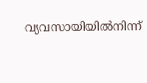വ്യവസായിയില്‍നിന്ന്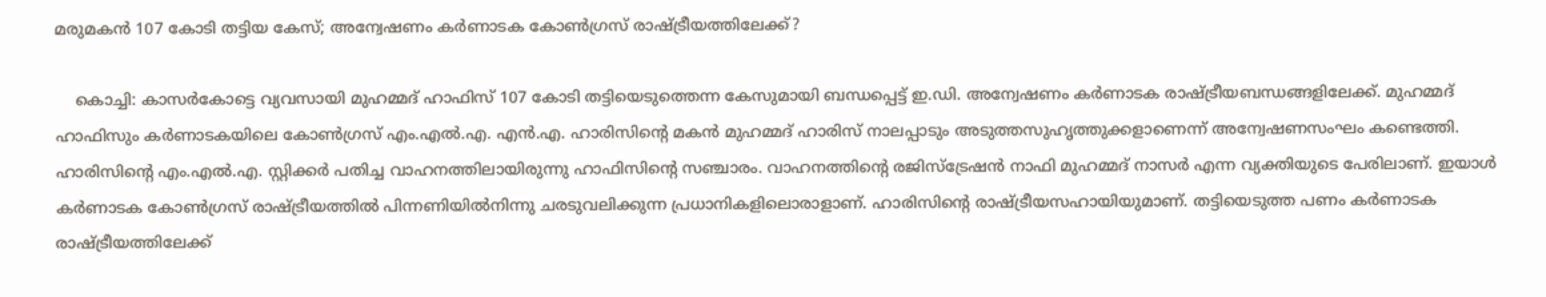മരുമകന്‍ 107 കോടി തട്ടിയ കേസ്; അന്വേഷണം കര്‍ണാടക കോണ്‍ഗ്രസ് രാഷ്ട്രീയത്തിലേക്ക്?

    കൊച്ചി: കാസര്‍കോട്ടെ വ്യവസായി മുഹമ്മദ് ഹാഫിസ് 107 കോടി തട്ടിയെടുത്തെന്ന കേസുമായി ബന്ധപ്പെട്ട് ഇ.ഡി. അന്വേഷണം കര്‍ണാടക രാഷ്ട്രീയബന്ധങ്ങളിലേക്ക്. മുഹമ്മദ് ഹാഫിസും കര്‍ണാടകയിലെ കോണ്‍ഗ്രസ് എം.എല്‍.എ. എന്‍.എ. ഹാരിസിന്റെ മകന്‍ മുഹമ്മദ് ഹാരിസ് നാലപ്പാടും അടുത്തസുഹൃത്തുക്കളാണെന്ന് അന്വേഷണസംഘം കണ്ടെത്തി. ഹാരിസിന്റെ എം.എല്‍.എ. സ്റ്റിക്കര്‍ പതിച്ച വാഹനത്തിലായിരുന്നു ഹാഫിസിന്റെ സഞ്ചാരം. വാഹനത്തിന്റെ രജിസ്ട്രേഷന്‍ നാഫി മുഹമ്മദ് നാസര്‍ എന്ന വ്യക്തിയുടെ പേരിലാണ്. ഇയാള്‍ കര്‍ണാടക കോണ്‍ഗ്രസ് രാഷ്ട്രീയത്തില്‍ പിന്നണിയില്‍നിന്നു ചരടുവലിക്കുന്ന പ്രധാനികളിലൊരാളാണ്. ഹാരിസിന്റെ രാഷ്ട്രീയസഹായിയുമാണ്. തട്ടിയെടുത്ത പണം കര്‍ണാടക രാഷ്ട്രീയത്തിലേക്ക്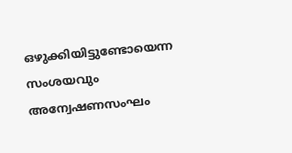ഒഴുക്കിയിട്ടുണ്ടോയെന്ന സംശയവും അന്വേഷണസംഘം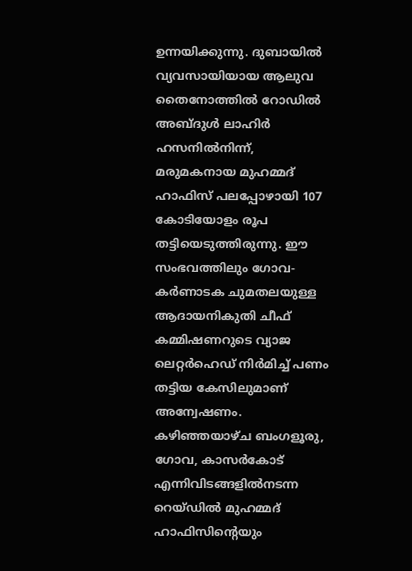ഉന്നയിക്കുന്നു. ദുബായില്‍ വ്യവസായിയായ ആലുവ തൈനോത്തില്‍ റോഡില്‍ അബ്ദുള്‍ ലാഹിര്‍ ഹസനില്‍നിന്ന്, മരുമകനായ മുഹമ്മദ് ഹാഫിസ് പലപ്പോഴായി 107 കോടിയോളം രൂപ തട്ടിയെടുത്തിരുന്നു. ഈ സംഭവത്തിലും ഗോവ-കര്‍ണാടക ചുമതലയുള്ള ആദായനികുതി ചീഫ് കമ്മിഷണറുടെ വ്യാജ ലെറ്റര്‍ഹെഡ് നിര്‍മിച്ച് പണം തട്ടിയ കേസിലുമാണ് അന്വേഷണം. കഴിഞ്ഞയാഴ്ച ബംഗളൂരു, ഗോവ, കാസര്‍കോട് എന്നിവിടങ്ങളില്‍നടന്ന റെയ്ഡില്‍ മുഹമ്മദ് ഹാഫിസിന്റെയും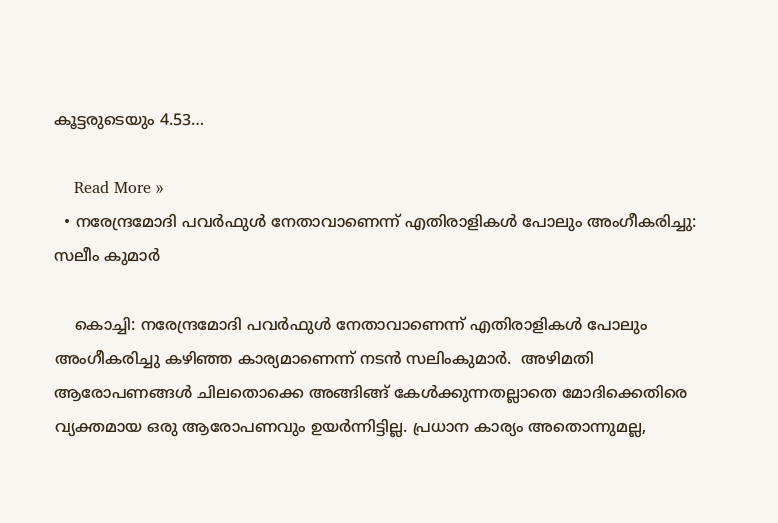കൂട്ടരുടെയും 4.53…

    Read More »
  • നരേന്ദ്രമോദി പവർഫുള്‍ നേതാവാണെന്ന് എതിരാളികള്‍ പോലും അംഗീകരിച്ചു: സലീം കുമാർ

    കൊച്ചി: നരേന്ദ്രമോദി പവർഫുള്‍ നേതാവാണെന്ന് എതിരാളികള്‍ പോലും അംഗീകരിച്ചു കഴിഞ്ഞ കാര്യമാണെന്ന് നടൻ സലിംകുമാർ.  അഴിമതി ആരോപണങ്ങള്‍ ചിലതൊക്കെ അങ്ങിങ്ങ് കേള്‍ക്കുന്നതല്ലാതെ മോദിക്കെതിരെ  വ്യക്തമായ ഒരു ആരോപണവും ഉയർന്നിട്ടില്ല. പ്രധാന കാര്യം അതൊന്നുമല്ല,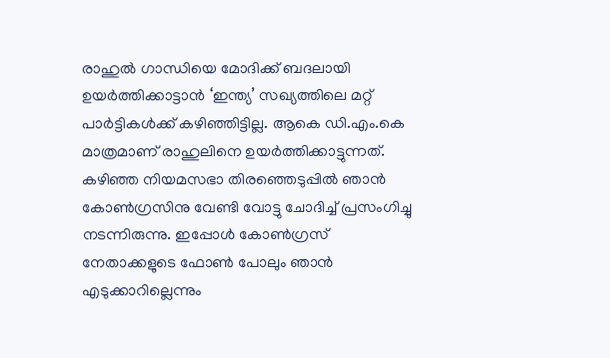രാഹുല്‍ ഗാന്ധിയെ മോദിക്ക് ബദലായി ഉയർത്തിക്കാട്ടാൻ ‘ഇന്ത്യ’ സഖ്യത്തിലെ മറ്റ് പാർട്ടികള്‍ക്ക് കഴിഞ്ഞിട്ടില്ല. ആകെ ഡി.എം.കെ മാത്രമാണ് രാഹുലിനെ ഉയർത്തിക്കാട്ടുന്നത്.  കഴിഞ്ഞ നിയമസഭാ തിരഞ്ഞെടുപ്പില്‍ ഞാൻ കോണ്‍ഗ്രസിനു വേണ്ടി വോട്ടു ചോദിച്ച്‌ പ്രസംഗിച്ചു നടന്നിരുന്നു. ഇപ്പോള്‍ കോണ്‍ഗ്രസ് നേതാക്കളുടെ ഫോണ്‍ പോലും ഞാൻ എടുക്കാറില്ലെന്നും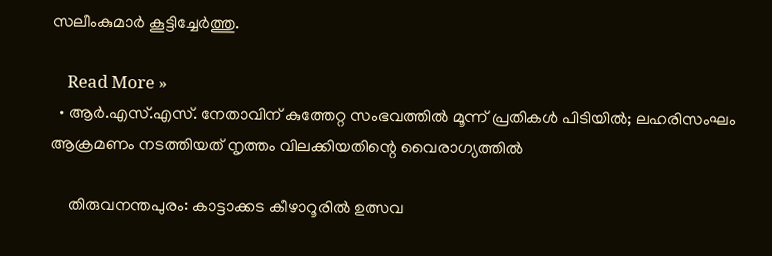സലീംകുമാർ കൂട്ടിച്ചേർത്തു.

    Read More »
  • ആര്‍.എസ്.എസ്. നേതാവിന് കുത്തേറ്റ സംഭവത്തില്‍ മൂന്ന് പ്രതികള്‍ പിടിയില്‍; ലഹരിസംഘം ആക്രമണം നടത്തിയത് നൃത്തം വിലക്കിയതിന്റെ വൈരാഗ്യത്തില്‍

    തിരുവനന്തപുരം: കാട്ടാക്കട കീഴാറൂരില്‍ ഉത്സവ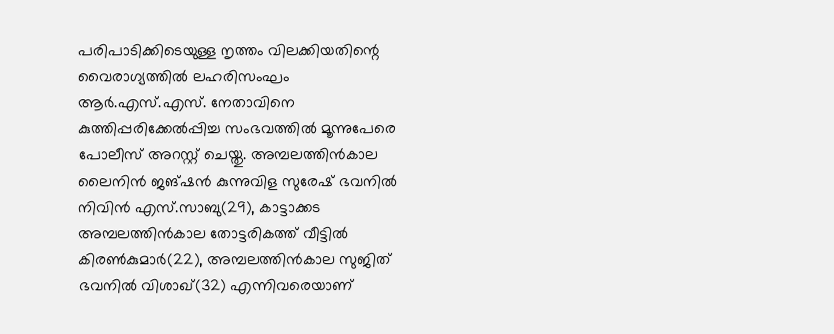പരിപാടിക്കിടെയുള്ള നൃത്തം വിലക്കിയതിന്റെ വൈരാഗ്യത്തില്‍ ലഹരിസംഘം ആര്‍.എസ്.എസ്. നേതാവിനെ കുത്തിപ്പരിക്കേല്‍പ്പിച്ച സംഭവത്തില്‍ മൂന്നുപേരെ പോലീസ് അറസ്റ്റ് ചെയ്തു. അമ്പലത്തിന്‍കാല ലൈനിന്‍ ജങ്ഷന്‍ കുന്നുവിള സുരേഷ് ഭവനില്‍ നിവിന്‍ എസ്.സാബു(29), കാട്ടാക്കട അമ്പലത്തിന്‍കാല തോട്ടരികത്ത് വീട്ടില്‍ കിരണ്‍കുമാര്‍(22), അമ്പലത്തിന്‍കാല സുജിത് ഭവനില്‍ വിശാഖ്(32) എന്നിവരെയാണ്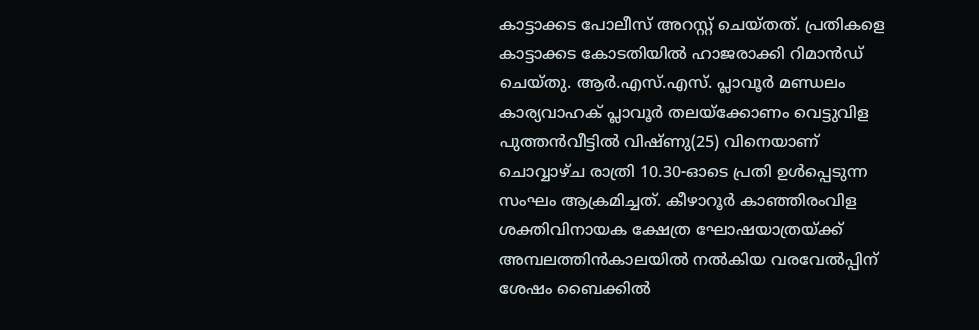കാട്ടാക്കട പോലീസ് അറസ്റ്റ് ചെയ്തത്. പ്രതികളെ കാട്ടാക്കട കോടതിയില്‍ ഹാജരാക്കി റിമാന്‍ഡ് ചെയ്തു. ആര്‍.എസ്.എസ്. പ്ലാവൂര്‍ മണ്ഡലം കാര്യവാഹക് പ്ലാവൂര്‍ തലയ്‌ക്കോണം വെട്ടുവിള പുത്തന്‍വീട്ടില്‍ വിഷ്ണു(25) വിനെയാണ് ചൊവ്വാഴ്ച രാത്രി 10.30-ഓടെ പ്രതി ഉള്‍പ്പെടുന്ന സംഘം ആക്രമിച്ചത്. കീഴാറൂര്‍ കാഞ്ഞിരംവിള ശക്തിവിനായക ക്ഷേത്ര ഘോഷയാത്രയ്ക്ക് അമ്പലത്തിന്‍കാലയില്‍ നല്‍കിയ വരവേല്‍പ്പിന് ശേഷം ബൈക്കില്‍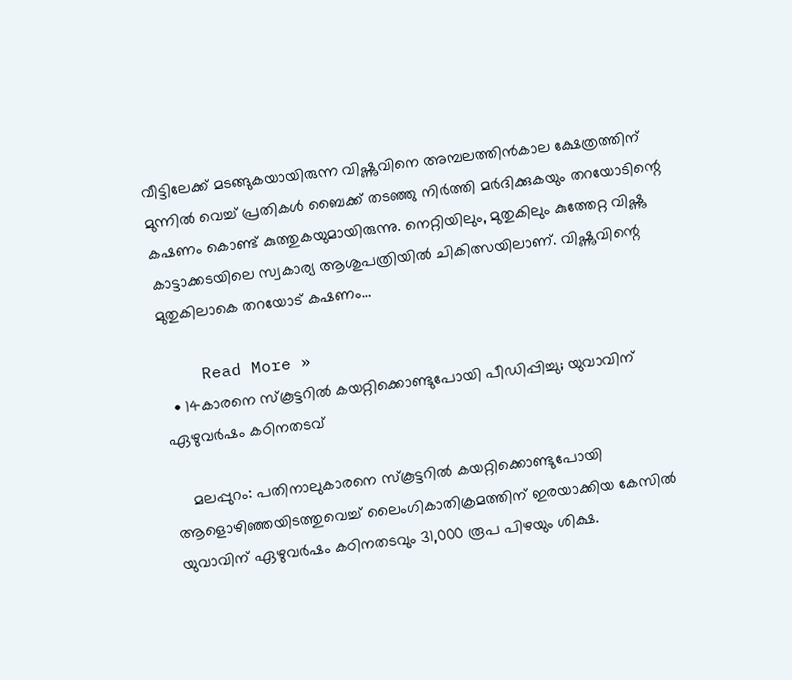വീട്ടിലേക്ക് മടങ്ങുകയായിരുന്ന വിഷ്ണുവിനെ അമ്പലത്തിന്‍കാല ക്ഷേത്രത്തിന് മുന്നില്‍ വെച്ച് പ്രതികള്‍ ബൈക്ക് തടഞ്ഞു നിര്‍ത്തി മര്‍ദിക്കുകയും തറയോടിന്റെ കഷണം കൊണ്ട് കുത്തുകയുമായിരുന്നു. നെറ്റിയിലും, മുതുകിലും കുത്തേറ്റ വിഷ്ണു കാട്ടാക്കടയിലെ സ്വകാര്യ ആശുപത്രിയില്‍ ചികിത്സയിലാണ്. വിഷ്ണുവിന്റെ മുതുകിലാകെ തറയോട് കഷണം…

    Read More »
  • 14കാരനെ സ്‌കൂട്ടറില്‍ കയറ്റിക്കൊണ്ടുപോയി പീഡിപ്പിച്ചു; യുവാവിന് ഏഴുവര്‍ഷം കഠിനതടവ്

    മലപ്പുറം: പതിനാലുകാരനെ സ്‌കൂട്ടറില്‍ കയറ്റിക്കൊണ്ടുപോയി ആളൊഴിഞ്ഞയിടത്തുവെച്ച് ലൈംഗികാതിക്രമത്തിന് ഇരയാക്കിയ കേസില്‍ യുവാവിന് ഏഴുവര്‍ഷം കഠിനതടവും 31,000 രൂപ പിഴയും ശിക്ഷ.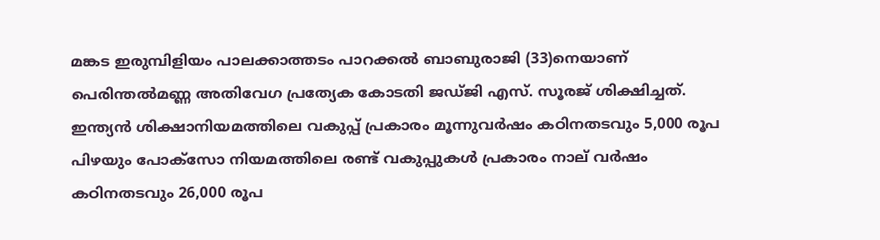മങ്കട ഇരുമ്പിളിയം പാലക്കാത്തടം പാറക്കല്‍ ബാബുരാജി (33)നെയാണ് പെരിന്തല്‍മണ്ണ അതിവേഗ പ്രത്യേക കോടതി ജഡ്ജി എസ്. സൂരജ് ശിക്ഷിച്ചത്. ഇന്ത്യന്‍ ശിക്ഷാനിയമത്തിലെ വകുപ്പ് പ്രകാരം മൂന്നുവര്‍ഷം കഠിനതടവും 5,000 രൂപ പിഴയും പോക്സോ നിയമത്തിലെ രണ്ട് വകുപ്പുകള്‍ പ്രകാരം നാല് വര്‍ഷം കഠിനതടവും 26,000 രൂപ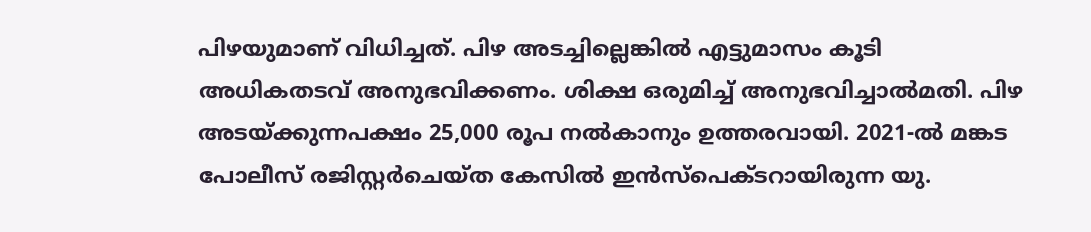പിഴയുമാണ് വിധിച്ചത്. പിഴ അടച്ചില്ലെങ്കില്‍ എട്ടുമാസം കൂടി അധികതടവ് അനുഭവിക്കണം. ശിക്ഷ ഒരുമിച്ച് അനുഭവിച്ചാല്‍മതി. പിഴ അടയ്ക്കുന്നപക്ഷം 25,000 രൂപ നല്‍കാനും ഉത്തരവായി. 2021-ല്‍ മങ്കട പോലീസ് രജിസ്റ്റര്‍ചെയ്ത കേസില്‍ ഇന്‍സ്പെക്ടറായിരുന്ന യു.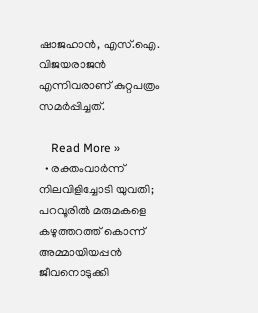ഷാജഹാന്‍, എസ്.ഐ. വിജയരാജന്‍ എന്നിവരാണ് കുറ്റപത്രം സമര്‍പ്പിച്ചത്.

    Read More »
  • രക്തംവാര്‍ന്ന് നിലവിളിച്ചോടി യുവതി; പറവൂരില്‍ മരുമകളെ കഴുത്തറത്ത് കൊന്ന് അമ്മായിയപ്പന്‍ ജീവനൊടുക്കി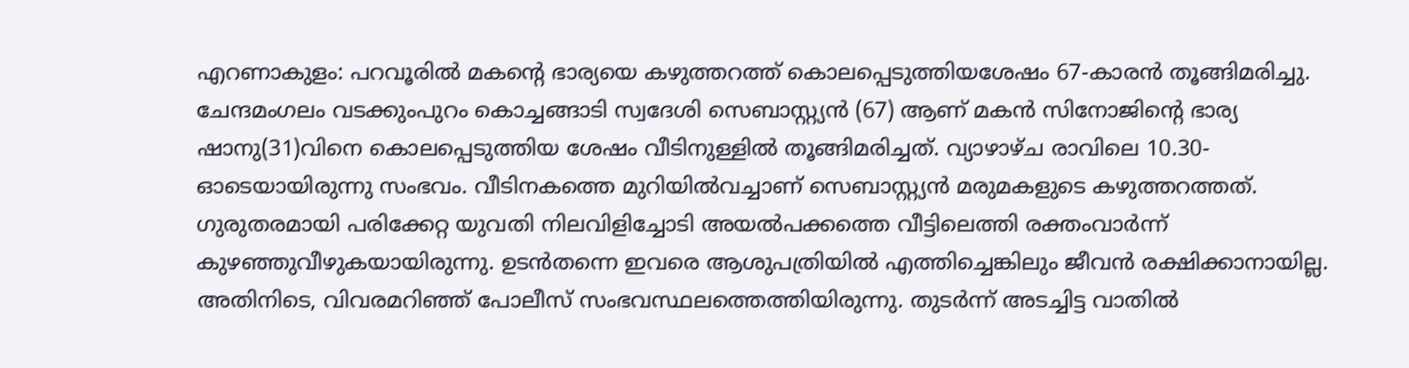എറണാകുളം: പറവൂരില്‍ മകന്റെ ഭാര്യയെ കഴുത്തറത്ത് കൊലപ്പെടുത്തിയശേഷം 67-കാരന്‍ തൂങ്ങിമരിച്ചു. ചേന്ദമംഗലം വടക്കുംപുറം കൊച്ചങ്ങാടി സ്വദേശി സെബാസ്റ്റ്യന്‍ (67) ആണ് മകന്‍ സിനോജിന്റെ ഭാര്യ ഷാനു(31)വിനെ കൊലപ്പെടുത്തിയ ശേഷം വീടിനുള്ളില്‍ തൂങ്ങിമരിച്ചത്. വ്യാഴാഴ്ച രാവിലെ 10.30-ഓടെയായിരുന്നു സംഭവം. വീടിനകത്തെ മുറിയില്‍വച്ചാണ് സെബാസ്റ്റ്യന്‍ മരുമകളുടെ കഴുത്തറത്തത്. ഗുരുതരമായി പരിക്കേറ്റ യുവതി നിലവിളിച്ചോടി അയല്‍പക്കത്തെ വീട്ടിലെത്തി രക്തംവാര്‍ന്ന് കുഴഞ്ഞുവീഴുകയായിരുന്നു. ഉടന്‍തന്നെ ഇവരെ ആശുപത്രിയില്‍ എത്തിച്ചെങ്കിലും ജീവന്‍ രക്ഷിക്കാനായില്ല. അതിനിടെ, വിവരമറിഞ്ഞ് പോലീസ് സംഭവസ്ഥലത്തെത്തിയിരുന്നു. തുടര്‍ന്ന് അടച്ചിട്ട വാതില്‍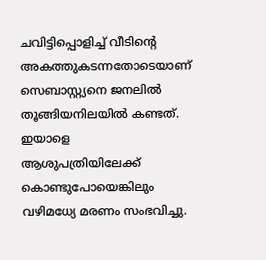ചവിട്ടിപ്പൊളിച്ച് വീടിന്റെ അകത്തുകടന്നതോടെയാണ് സെബാസ്റ്റ്യനെ ജനലില്‍ തൂങ്ങിയനിലയില്‍ കണ്ടത്. ഇയാളെ ആശുപത്രിയിലേക്ക് കൊണ്ടുപോയെങ്കിലും വഴിമധ്യേ മരണം സംഭവിച്ചു.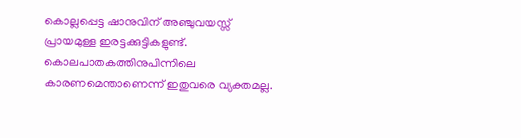കൊല്ലപ്പെട്ട ഷാനുവിന് അഞ്ചുവയസ്സ് പ്രായമുള്ള ഇരട്ടക്കുട്ടികളുണ്ട്. കൊലപാതകത്തിനുപിന്നിലെ കാരണമെന്താണെന്ന് ഇതുവരെ വ്യക്തമല്ല.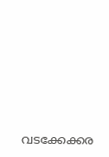വടക്കേക്കര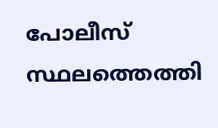പോലീസ് സ്ഥലത്തെത്തി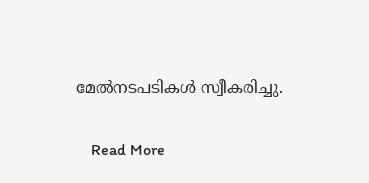മേല്‍നടപടികള്‍ സ്വീകരിച്ചു.

    Read More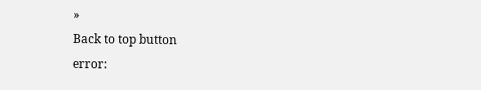»
Back to top button
error: